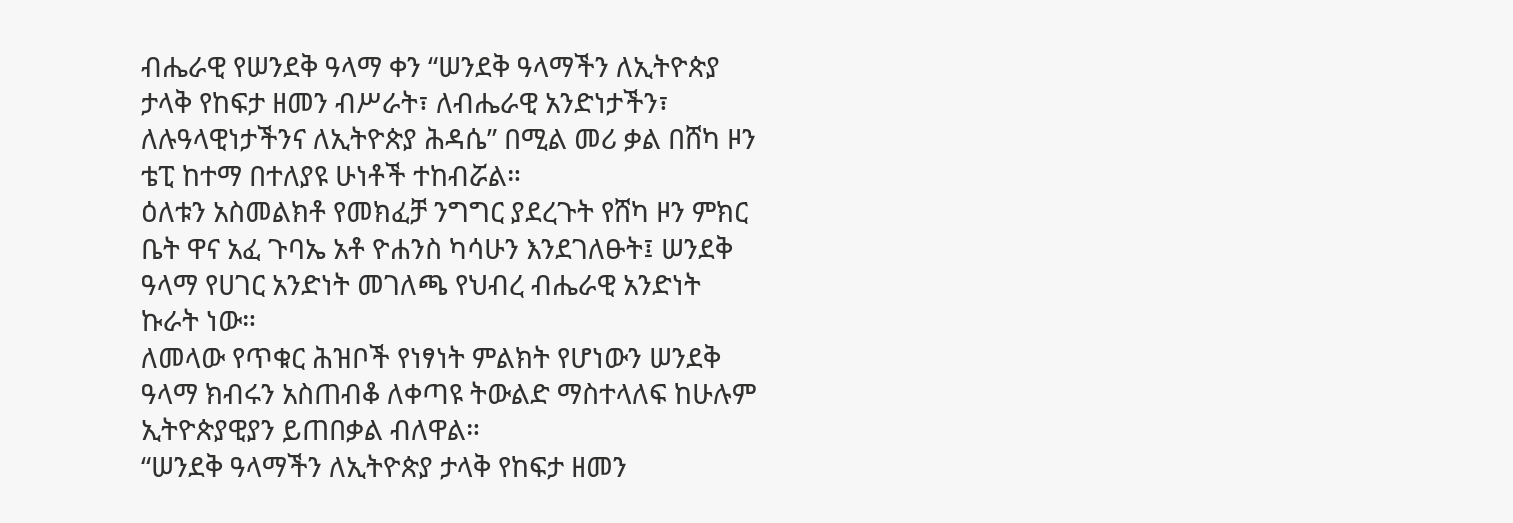ብሔራዊ የሠንደቅ ዓላማ ቀን “ሠንደቅ ዓላማችን ለኢትዮጵያ ታላቅ የከፍታ ዘመን ብሥራት፣ ለብሔራዊ አንድነታችን፣ ለሉዓላዊነታችንና ለኢትዮጵያ ሕዳሴ” በሚል መሪ ቃል በሸካ ዞን ቴፒ ከተማ በተለያዩ ሁነቶች ተከብሯል።
ዕለቱን አስመልክቶ የመክፈቻ ንግግር ያደረጉት የሸካ ዞን ምክር ቤት ዋና አፈ ጉባኤ አቶ ዮሐንስ ካሳሁን እንደገለፁት፤ ሠንደቅ ዓላማ የሀገር አንድነት መገለጫ የህብረ ብሔራዊ አንድነት ኩራት ነው።
ለመላው የጥቁር ሕዝቦች የነፃነት ምልክት የሆነውን ሠንደቅ ዓላማ ክብሩን አስጠብቆ ለቀጣዩ ትውልድ ማስተላለፍ ከሁሉም ኢትዮጵያዊያን ይጠበቃል ብለዋል።
“ሠንደቅ ዓላማችን ለኢትዮጵያ ታላቅ የከፍታ ዘመን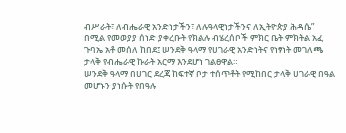ብሥራት፣ ለብሔራዊ አንድነታችን፣ ለሉዓላዊነታችንና ለኢትዮጵያ ሕዳሴ” በሚል የመወያያ ሰነድ ያቀረቡት የክልሉ ብሄረሰቦች ምክር ቤት ምክትል አፈ ጉባኤ አቶ መሰለ ከበደ፤ ሠንደቅ ዓላማ የሀገራዊ አንድነትና የነፃነት መገለጫ ታላቅ የብሔራዊ ኩራት አርማ እንደሆነ ገልፀዋል።
ሠንደቅ ዓላማ በሀገር ደረጃ ከፍተኛ ቦታ ተሰጥቶት የሚከበር ታላቅ ሀገራዊ በዓል መሆኑን ያነሱት የበዓሉ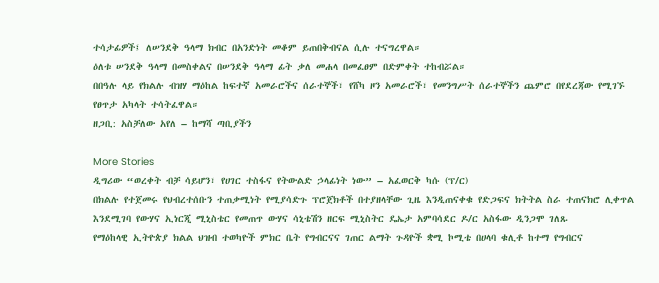ተሳታፊዎች፤ ለሠንደቅ ዓላማ ክብር በአንድነት መቆም ይጠበቅብናል ሲሉ ተናግረዋል።
ዕለቱ ሠንደቅ ዓላማ በመስቀልና በሠንደቅ ዓላማ ፊት ቃለ መሐላ በመፈፀም በድምቀት ተከብሯል።
በበዓሉ ላይ የክልሉ ብዝሃ ማዕከል ከፍተኛ አመራሮችና ሰራተኞች፣ የሸካ ዞን አመራሮች፣ የመንግሥት ሰራተኞችን ጨምሮ በየደረጃው የሚገኙ የፀጥታ አካላት ተሳትፈዋል።
ዘጋቢ: አስቻለው አየለ – ከማሻ ጣቢያችን

More Stories
ዲግሪው “ወረቀት ብቻ ሳይሆን፣ የሀገር ተስፋና የትውልድ ኃላፊነት ነው” – አፈወርቅ ካሱ (ፕ/ር)
በክልሉ የተጀመሩ የህብረተሰቡን ተጠቃሚነት የሚያሳድጉ ፕሮጀክቶች በተያዘላቸው ጊዜ እንዲጠናቀቁ የድጋፍና ክትትል ስራ ተጠናክሮ ሊቀጥል እንደሚገባ የውሃና ኢነርጂ ሚኒስቴር የመጠጥ ውሃና ሳኒቴሽን ዘርፍ ሚኒስትር ዴኤታ አምባሳደር ዶ/ር አስፋው ዲንጋሞ ገለጹ
የማዕከላዊ ኢትዮጵያ ክልል ህዝብ ተወካዮች ምክር ቤት የግብርናና ገጠር ልማት ጉዳዮች ቋሚ ኮሚቴ በሀላባ ቁሊቶ ከተማ የግብርና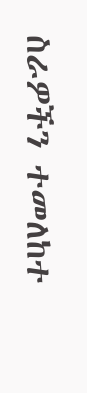ስራዎችን ተመለከተ